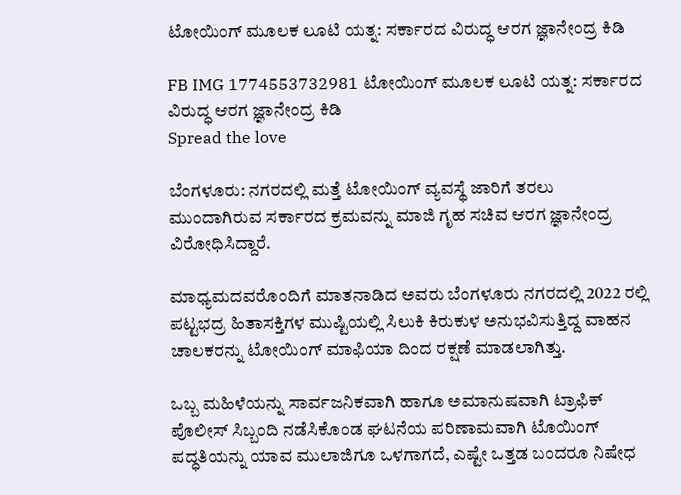ಟೋಯಿಂಗ್ ಮೂಲಕ ಲೂಟಿ ಯತ್ನ: ಸರ್ಕಾರದ ವಿರುದ್ಧ ಆರಗ ಜ್ಞಾನೇಂದ್ರ ಕಿಡಿ

FB IMG 1774553732981 ಟೋಯಿಂಗ್ ಮೂಲಕ ಲೂಟಿ ಯತ್ನ: ಸರ್ಕಾರದ ವಿರುದ್ಧ ಆರಗ ಜ್ಞಾನೇಂದ್ರ ಕಿಡಿ
Spread the love

ಬೆಂಗಳೂರು: ನಗರದಲ್ಲಿ ಮತ್ತೆ ಟೋಯಿಂಗ್‌ ವ್ಯವಸ್ಥೆ ಜಾರಿಗೆ ತರಲು ಮುಂದಾಗಿರುವ ಸರ್ಕಾರದ ಕ್ರಮವನ್ನು ಮಾಜಿ ಗೃಹ ಸಚಿವ ಆರಗ ಜ್ಞಾನೇಂದ್ರ ವಿರೋಧಿಸಿದ್ದಾರೆ.

ಮಾಧ್ಯಮದವರೊಂದಿಗೆ ಮಾತನಾಡಿದ ಅವರು ಬೆಂಗಳೂರು ನಗರದಲ್ಲಿ 2022 ರಲ್ಲಿ ಪಟ್ಟಭದ್ರ ಹಿತಾಸಕ್ತಿಗಳ ಮುಷ್ಟಿಯಲ್ಲಿ ಸಿಲುಕಿ ಕಿರುಕುಳ ಅನುಭವಿಸುತ್ತಿದ್ದ ವಾಹನ ಚಾಲಕರನ್ನು ಟೋಯಿಂಗ್ ಮಾಫಿಯಾ ದಿಂದ ರಕ್ಷಣೆ ಮಾಡಲಾಗಿತ್ತು.

ಒಬ್ಬ ಮಹಿಳೆಯನ್ನು ಸಾರ್ವಜನಿಕವಾಗಿ ಹಾಗೂ ಅಮಾನುಷವಾಗಿ ಟ್ರಾಫಿಕ್ ಪೊಲೀಸ್ ಸಿಬ್ಬಂದಿ ನಡೆಸಿಕೊಂಡ ಘಟನೆಯ ಪರಿಣಾಮವಾಗಿ ಟೊಯಿಂಗ್ ಪದ್ಧತಿಯನ್ನು ಯಾವ ಮುಲಾಜಿಗೂ ಒಳಗಾಗದೆ, ಎಷ್ಟೇ ಒತ್ತಡ ಬಂದರೂ ನಿಷೇಧ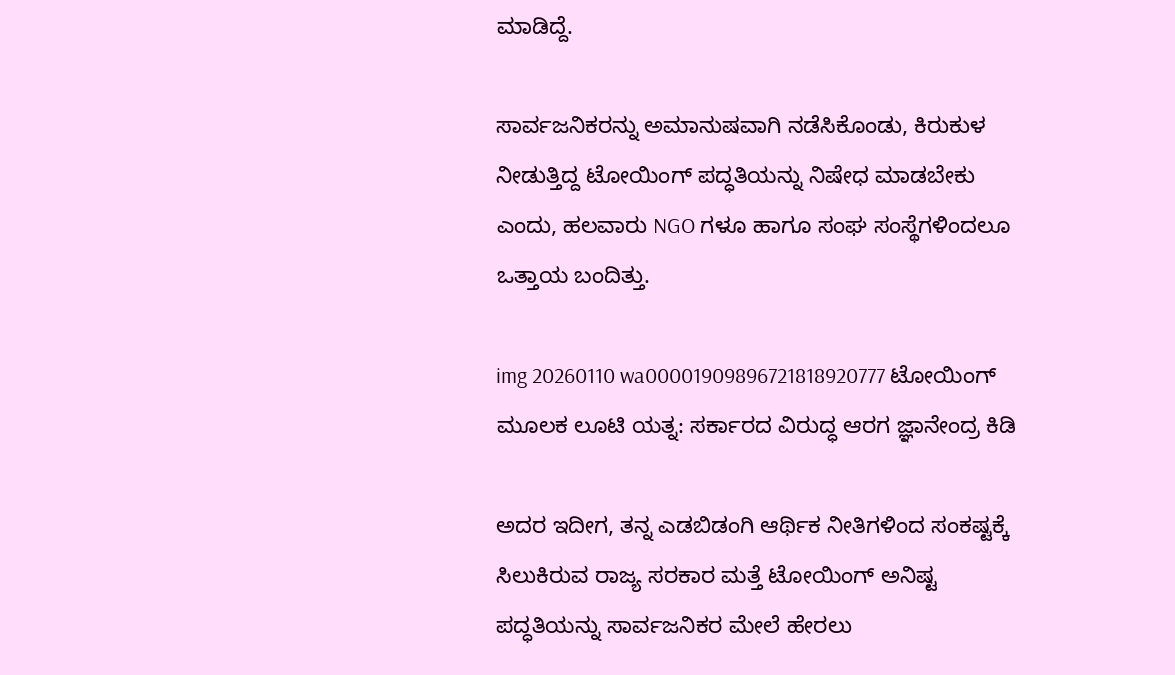ಮಾಡಿದ್ದೆ.

ಸಾರ್ವಜನಿಕರನ್ನು ಅಮಾನುಷವಾಗಿ ನಡೆಸಿಕೊಂಡು, ಕಿರುಕುಳ ನೀಡುತ್ತಿದ್ದ ಟೋಯಿಂಗ್ ಪದ್ಧತಿಯನ್ನು ನಿಷೇಧ ಮಾಡಬೇಕು ಎಂದು, ಹಲವಾರು NGO ಗಳೂ ಹಾಗೂ ಸಂಘ ಸಂಸ್ಥೆಗಳಿಂದಲೂ ಒತ್ತಾಯ ಬಂದಿತ್ತು.

img 20260110 wa00001909896721818920777 ಟೋಯಿಂಗ್ ಮೂಲಕ ಲೂಟಿ ಯತ್ನ: ಸರ್ಕಾರದ ವಿರುದ್ಧ ಆರಗ ಜ್ಞಾನೇಂದ್ರ ಕಿಡಿ

ಅದರ ಇದೀಗ, ತನ್ನ ಎಡಬಿಡಂಗಿ ಆರ್ಥಿಕ ನೀತಿಗಳಿಂದ ಸಂಕಷ್ಟಕ್ಕೆ ಸಿಲುಕಿರುವ ರಾಜ್ಯ ಸರಕಾರ ಮತ್ತೆ ಟೋಯಿಂಗ್ ಅನಿಷ್ಟ ಪದ್ಧತಿಯನ್ನು ಸಾರ್ವಜನಿಕರ ಮೇಲೆ ಹೇರಲು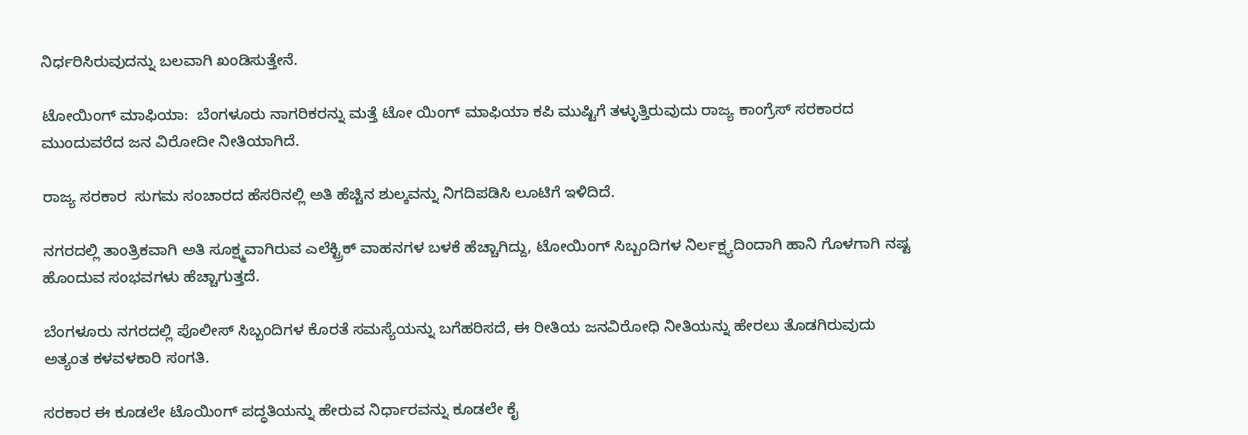ನಿರ್ಧರಿಸಿರುವುದನ್ನು ಬಲವಾಗಿ ಖಂಡಿಸುತ್ತೇನೆ.

ಟೋಯಿಂಗ್ ಮಾಫಿಯಾ:  ಬೆಂಗಳೂರು ನಾಗರಿಕರನ್ನು ಮತ್ತೆ ಟೋ ಯಿಂಗ್ ಮಾಫಿಯಾ ಕಪಿ ಮುಷ್ಟಿಗೆ ತಳ್ಳುತ್ತಿರುವುದು ರಾಜ್ಯ ಕಾಂಗ್ರೆಸ್ ಸರಕಾರದ ಮುಂದುವರೆದ ಜನ ವಿರೋದೀ ನೀತಿಯಾಗಿದೆ.

ರಾಜ್ಯ ಸರಕಾರ  ಸುಗಮ ಸಂಚಾರದ ಹೆಸರಿನಲ್ಲಿ ಅತಿ ಹೆಚ್ಚಿನ ಶುಲ್ಕವನ್ನು ನಿಗದಿಪಡಿಸಿ ಲೂಟಿಗೆ ಇಳಿದಿದೆ.

ನಗರದಲ್ಲಿ ತಾಂತ್ರಿಕವಾಗಿ ಅತಿ ಸೂಕ್ಷ್ಮವಾಗಿರುವ ಎಲೆಕ್ಟ್ರಿಕ್ ವಾಹನಗಳ ಬಳಕೆ ಹೆಚ್ಚಾಗಿದ್ದು, ಟೋಯಿಂಗ್ ಸಿಬ್ಬಂದಿಗಳ ನಿರ್ಲಕ್ಷ್ಯದಿಂದಾಗಿ ಹಾನಿ ಗೊಳಗಾಗಿ ನಷ್ಟ ಹೊಂದುವ ಸಂಭವಗಳು ಹೆಚ್ಚಾಗುತ್ತದೆ.

ಬೆಂಗಳೂರು ನಗರದಲ್ಲಿ ಪೊಲೀಸ್ ಸಿಬ್ಬಂದಿಗಳ ಕೊರತೆ ಸಮಸ್ಯೆಯನ್ನು ಬಗೆಹರಿಸದೆ, ಈ ರೀತಿಯ ಜನವಿರೋಧಿ ನೀತಿಯನ್ನು ಹೇರಲು ತೊಡಗಿರುವುದು ಅತ್ಯಂತ ಕಳವಳಕಾರಿ ಸಂಗತಿ.

ಸರಕಾರ ಈ ಕೂಡಲೇ ಟೊಯಿಂಗ್ ಪದ್ಧತಿಯನ್ನು ಹೇರುವ ನಿರ್ಧಾರವನ್ನು ಕೂಡಲೇ ಕೈ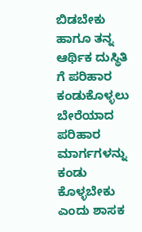ಬಿಡಬೇಕು ಹಾಗೂ ತನ್ನ ಆರ್ಥಿಕ ದುಸ್ಥಿತಿ ಗೆ ಪರಿಹಾರ ಕಂಡುಕೊಳ್ಳಲು ಬೇರೆಯಾದ ಪರಿಹಾರ ಮಾರ್ಗಗಳನ್ನು ಕಂಡು ಕೊಳ್ಳಬೇಕು ಎಂದು ಶಾಸಕ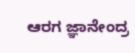ಆರಗ ಜ್ಞಾನೇಂದ್ರ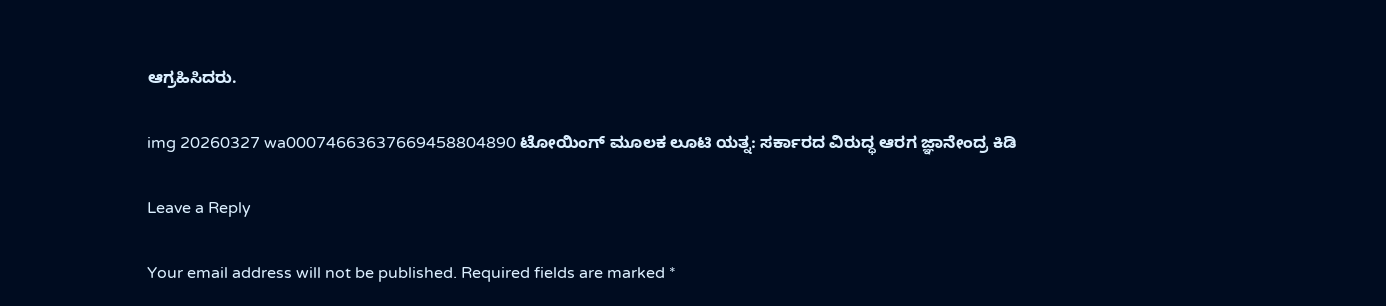ಆಗ್ರಹಿಸಿದರು.

img 20260327 wa00074663637669458804890 ಟೋಯಿಂಗ್ ಮೂಲಕ ಲೂಟಿ ಯತ್ನ: ಸರ್ಕಾರದ ವಿರುದ್ಧ ಆರಗ ಜ್ಞಾನೇಂದ್ರ ಕಿಡಿ

Leave a Reply

Your email address will not be published. Required fields are marked *